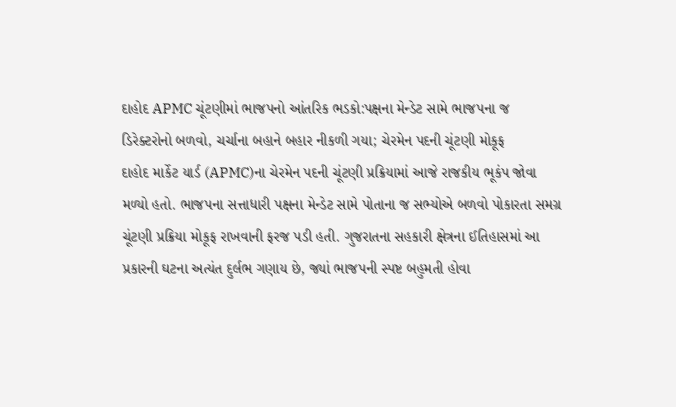દાહોદ APMC ચૂંટણીમાં ભાજપનો આંતરિક ભડકો:પક્ષના મેન્ડેટ સામે ભાજપના જ ડિરેક્ટરોનો બળવો, ચર્ચાના બહાને બહાર નીકળી ગયા; ચેરમેન પદની ચૂંટણી મોકૂફ
દાહોદ માર્કેટ યાર્ડ (APMC)ના ચેરમેન પદની ચૂંટણી પ્રક્રિયામાં આજે રાજકીય ભૂકંપ જોવા મળ્યો હતો. ભાજપના સત્તાધારી પક્ષના મેન્ડેટ સામે પોતાના જ સભ્યોએ બળવો પોકારતા સમગ્ર ચૂંટણી પ્રક્રિયા મોકૂફ રાખવાની ફરજ પડી હતી. ગુજરાતના સહકારી ક્ષેત્રના ઈતિહાસમાં આ પ્રકારની ઘટના અત્યંત દુર્લભ ગણાય છે, જ્યાં ભાજપની સ્પષ્ટ બહુમતી હોવા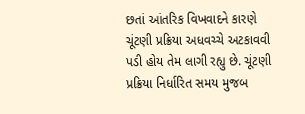છતાં આંતરિક વિખવાદને કારણે ચૂંટણી પ્રક્રિયા અધવચ્ચે અટકાવવી પડી હોય તેમ લાગી રહ્યુ છે. ચૂંટણી પ્રક્રિયા નિર્ધારિત સમય મુજબ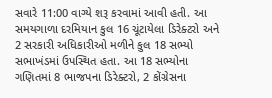સવારે 11:00 વાગ્યે શરૂ કરવામાં આવી હતી. આ સમયગાળા દરમિયાન કુલ 16 ચૂંટાયેલા ડિરેક્ટરો અને 2 સરકારી અધિકારીઓ મળીને કુલ 18 સભ્યો સભાખંડમાં ઉપસ્થિત હતા. આ 18 સભ્યોના ગણિતમાં 8 ભાજપના ડિરેક્ટરો, 2 કોંગ્રેસના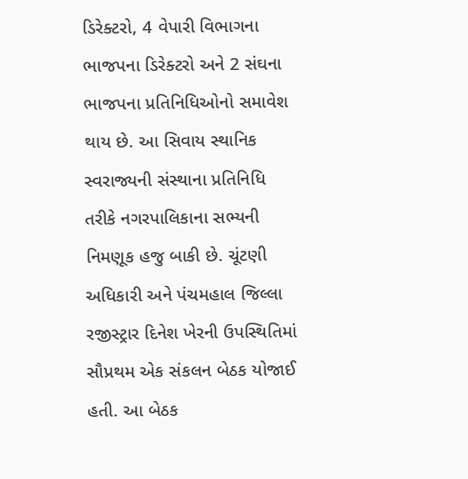ડિરેક્ટરો, 4 વેપારી વિભાગના ભાજપના ડિરેક્ટરો અને 2 સંઘના ભાજપના પ્રતિનિધિઓનો સમાવેશ થાય છે. આ સિવાય સ્થાનિક સ્વરાજ્યની સંસ્થાના પ્રતિનિધિ તરીકે નગરપાલિકાના સભ્યની નિમણૂક હજુ બાકી છે. ચૂંટણી અધિકારી અને પંચમહાલ જિલ્લા રજીસ્ટ્રાર દિનેશ ખેરની ઉપસ્થિતિમાં સૌપ્રથમ એક સંકલન બેઠક યોજાઈ હતી. આ બેઠક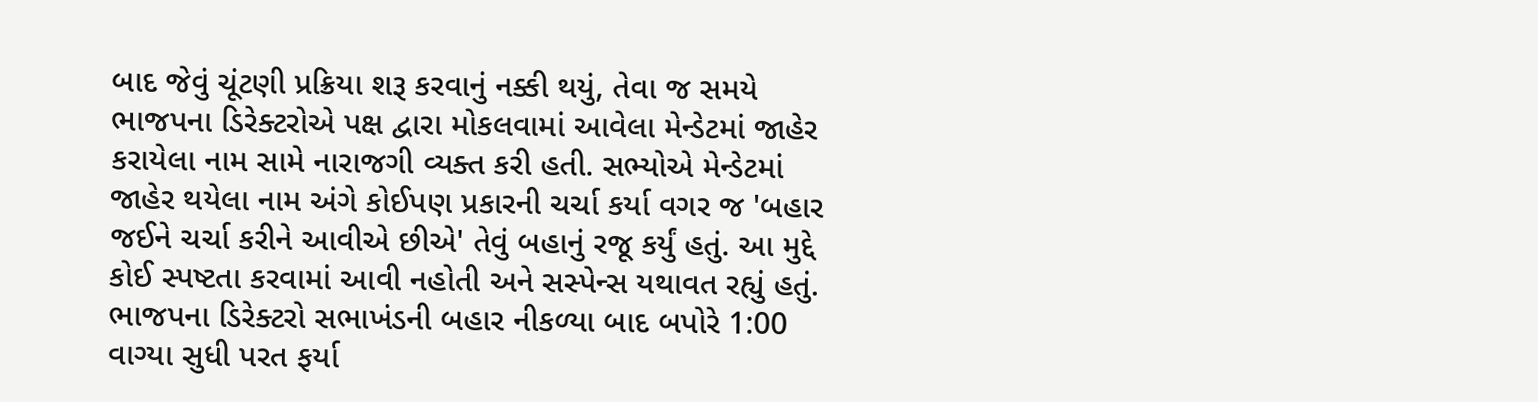બાદ જેવું ચૂંટણી પ્રક્રિયા શરૂ કરવાનું નક્કી થયું, તેવા જ સમયે ભાજપના ડિરેક્ટરોએ પક્ષ દ્વારા મોકલવામાં આવેલા મેન્ડેટમાં જાહેર કરાયેલા નામ સામે નારાજગી વ્યક્ત કરી હતી. સભ્યોએ મેન્ડેટમાં જાહેર થયેલા નામ અંગે કોઈપણ પ્રકારની ચર્ચા કર્યા વગર જ 'બહાર જઈને ચર્ચા કરીને આવીએ છીએ' તેવું બહાનું રજૂ કર્યું હતું. આ મુદ્દે કોઈ સ્પષ્ટતા કરવામાં આવી નહોતી અને સસ્પેન્સ યથાવત રહ્યું હતું. ભાજપના ડિરેક્ટરો સભાખંડની બહાર નીકળ્યા બાદ બપોરે 1:00 વાગ્યા સુધી પરત ફર્યા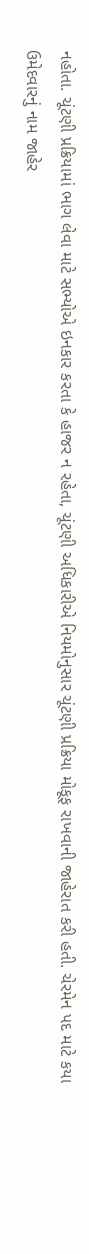નહોતા. ચૂંટણી પ્રક્રિયામાં ભાગ લેવા માટે સભ્યોએ ઇનકાર કરતા કે હાજર ન રહેતા, ચૂંટણી અધિકારીએ નિયમોનુસાર ચૂંટણી પ્રક્રિયા મોકૂફ રાખવાની જાહેરાત કરી હતી. ચેરમેન પદ માટે કયા ઉમેદવારનું નામ જાહેર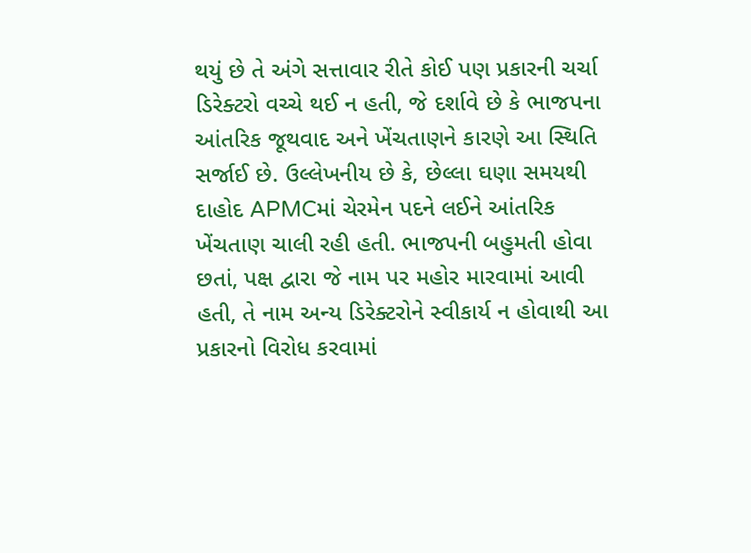થયું છે તે અંગે સત્તાવાર રીતે કોઈ પણ પ્રકારની ચર્ચા ડિરેક્ટરો વચ્ચે થઈ ન હતી, જે દર્શાવે છે કે ભાજપના આંતરિક જૂથવાદ અને ખેંચતાણને કારણે આ સ્થિતિ સર્જાઈ છે. ઉલ્લેખનીય છે કે, છેલ્લા ઘણા સમયથી દાહોદ APMCમાં ચેરમેન પદને લઈને આંતરિક ખેંચતાણ ચાલી રહી હતી. ભાજપની બહુમતી હોવા છતાં, પક્ષ દ્વારા જે નામ પર મહોર મારવામાં આવી હતી, તે નામ અન્ય ડિરેક્ટરોને સ્વીકાર્ય ન હોવાથી આ પ્રકારનો વિરોધ કરવામાં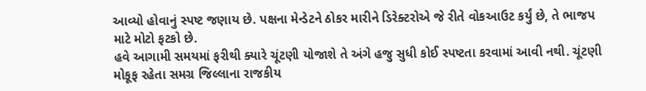આવ્યો હોવાનું સ્પષ્ટ જણાય છે. પક્ષના મેન્ડેટને ઠોકર મારીને ડિરેક્ટરોએ જે રીતે વોકઆઉટ કર્યું છે, તે ભાજપ માટે મોટો ફટકો છે.
હવે આગામી સમયમાં ફરીથી ક્યારે ચૂંટણી યોજાશે તે અંગે હજુ સુધી કોઈ સ્પષ્ટતા કરવામાં આવી નથી. ચૂંટણી મોકૂફ રહેતા સમગ્ર જિલ્લાના રાજકીય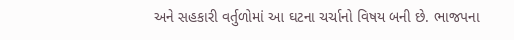અને સહકારી વર્તુળોમાં આ ઘટના ચર્ચાનો વિષય બની છે. ભાજપના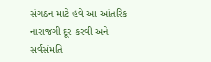સંગઠન માટે હવે આ આંતરિક નારાજગી દૂર કરવી અને સર્વસંમતિ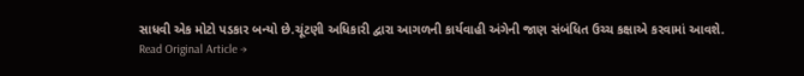સાધવી એક મોટો પડકાર બન્યો છે.ચૂંટણી અધિકારી દ્વારા આગળની કાર્યવાહી અંગેની જાણ સંબંધિત ઉચ્ચ કક્ષાએ કરવામાં આવશે.
Read Original Article →